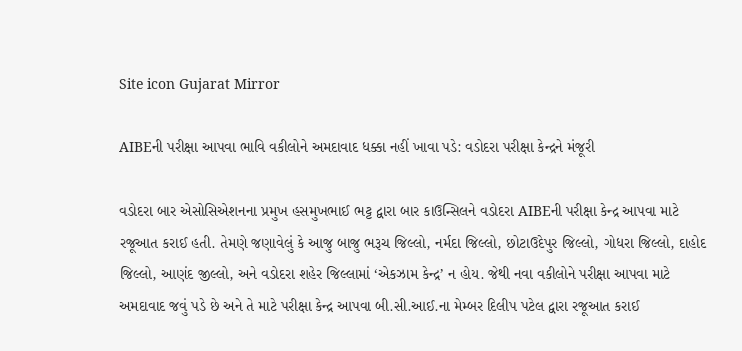Site icon Gujarat Mirror

AIBEની પરીક્ષા આપવા ભાવિ વકીલોને અમદાવાદ ધક્કા નહીં ખાવા પડે: વડોદરા પરીક્ષા કેન્દ્રને મંજૂરી

વડોદરા બાર એસોસિએશનના પ્રમુખ હસમુખભાઈ ભટ્ટ દ્વારા બાર કાઉન્સિલને વડોદરા AIBEની પરીક્ષા કેન્દ્ર આપવા માટે રજૂઆત કરાઈ હતી. તેમણે જણાવેલું કે આજુ બાજુ ભરૂચ જિલ્લો, નર્મદા જિલ્લો, છોટાઉદેપુર જિલ્લો, ગોધરા જિલ્લો, દાહોદ જિલ્લો, આણંદ જીલ્લો, અને વડોદરા શહેર જિલ્લામાં ‘એકઝામ કેન્દ્ર’ ન હોય. જેથી નવા વકીલોને પરીક્ષા આપવા માટે અમદાવાદ જવું પડે છે અને તે માટે પરીક્ષા કેન્દ્ર આપવા બી.સી.આઈ.ના મેમ્બર દિલીપ પટેલ દ્વારા રજૂઆત કરાઈ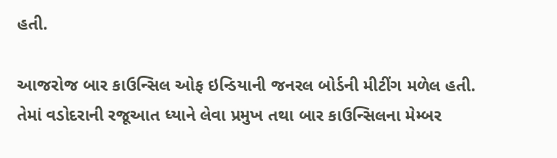હતી.

આજરોજ બાર કાઉન્સિલ ઓફ ઇન્ડિયાની જનરલ બોર્ડની મીટીંગ મળેલ હતી. તેમાં વડોદરાની રજૂઆત ધ્યાને લેવા પ્રમુખ તથા બાર કાઉન્સિલના મેમ્બર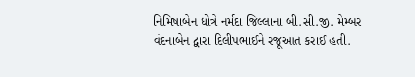નિમિષાબેન ધોત્રે નર્મદા જિલ્લાના બી.સી.જી. મેમ્બર વંદનાબેન દ્વારા દિલીપભાઈને રજૂઆત કરાઈ હતી.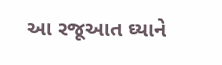આ રજૂઆત ઘ્યાને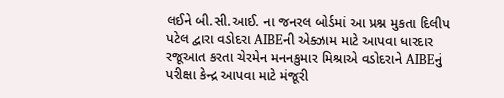લઈને બી.સી.આઈ. ના જનરલ બોર્ડમાં આ પ્રશ્ન મુકતા દિલીપ પટેલ દ્વારા વડોદરા AIBEની એક્ઝામ માટે આપવા ધારદાર રજૂઆત કરતા ચેરમેન મનનકુમાર મિશ્રાએ વડોદરાને AIBEનું પરીક્ષા કેન્દ્ર આપવા માટે મંજૂરી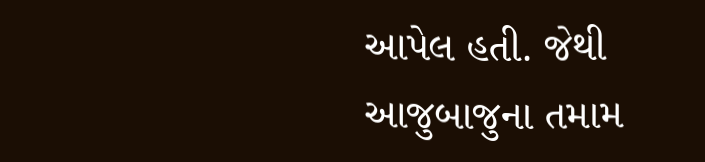આપેલ હતી. જેથી આજુબાજુના તમામ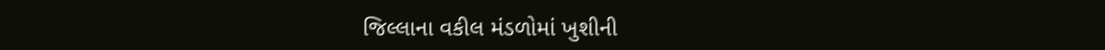જિલ્લાના વકીલ મંડળોમાં ખુશીની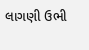લાગણી ઉભી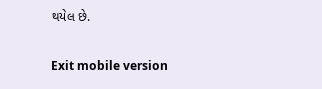થયેલ છે.

Exit mobile version